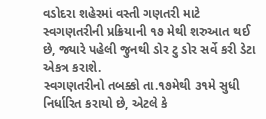વડોદરા શહેરમાં વસ્તી ગણતરી માટે સ્વગણતરીની પ્રક્રિયાની ૧૭ મેથી શરુઆત થઈ છે, જ્યારે પહેલી જુનથી ડોર ટુ ડોર સર્વે કરી ડેટા એકત્ર કરાશે.
સ્વગણતરીનો તબક્કો તા.૧૭મેથી ૩૧મે સુધી નિર્ધારિત કરાયો છે, એટલે કે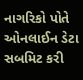નાગરિકો પોતે ઓનલાઈન ડેટા સબમિટ કરી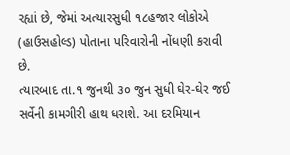રહ્યાં છે, જેમાં અત્યારસુધી ૧૮હજાર લોકોએ (હાઉસહોલ્ડ) પોતાના પરિવારોની નોંધણી કરાવી છે.
ત્યારબાદ તા.૧ જુનથી ૩૦ જુન સુધી ઘેર-ઘેર જઈ સર્વેની કામગીરી હાથ ધરાશે. આ દરમિયાન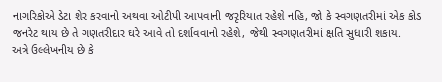નાગરિકોએ ડેટા શેર કરવાનો અથવા ઓટીપી આપવાની જરૃરિયાત રહેશે નહિ, જો કે સ્વગણતરીમાં એક કોડ જનરેટ થાય છે તે ગણતરીદાર ઘરે આવે તો દર્શાવવાનો રહેશે, જેથી સ્વગણતરીમાં ક્ષતિ સુધારી શકાય.
અત્રે ઉલ્લેખનીય છે કે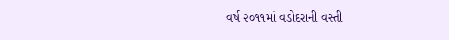વર્ષ ૨૦૧૧માં વડોદરાની વસ્તી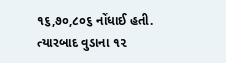૧૬,૭૦,૮૦૬ નોંધાઈ હતી. ત્યારબાદ વુડાના ૧૨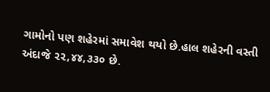ગામોનો પણ શહેરમાં સમાવેશ થયો છે.હાલ શહેરની વસ્તી અંદાજે ૨૨,૪૪,૩૩૦ છે.